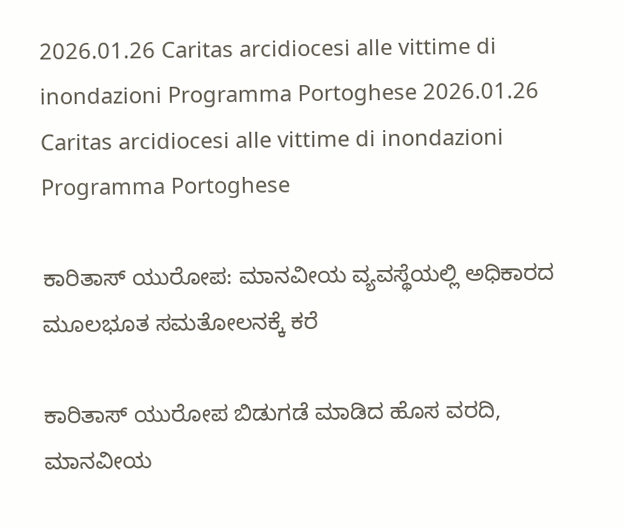2026.01.26 Caritas arcidiocesi alle vittime di inondazioni Programma Portoghese 2026.01.26 Caritas arcidiocesi alle vittime di inondazioni Programma Portoghese

ಕಾರಿತಾಸ್ ಯುರೋಪ: ಮಾನವೀಯ ವ್ಯವಸ್ಥೆಯಲ್ಲಿ ಅಧಿಕಾರದ ಮೂಲಭೂತ ಸಮತೋಲನಕ್ಕೆ ಕರೆ

ಕಾರಿತಾಸ್ ಯುರೋಪ ಬಿಡುಗಡೆ ಮಾಡಿದ ಹೊಸ ವರದಿ, ಮಾನವೀಯ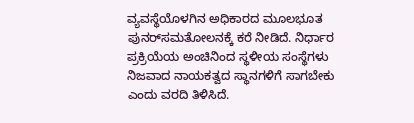ವ್ಯವಸ್ಥೆಯೊಳಗಿನ ಅಧಿಕಾರದ ಮೂಲಭೂತ ಪುನರ್‌ಸಮತೋಲನಕ್ಕೆ ಕರೆ ನೀಡಿದೆ. ನಿರ್ಧಾರ ಪ್ರಕ್ರಿಯೆಯ ಅಂಚಿನಿಂದ ಸ್ಥಳೀಯ ಸಂಸ್ಥೆಗಳು ನಿಜವಾದ ನಾಯಕತ್ವದ ಸ್ಥಾನಗಳಿಗೆ ಸಾಗಬೇಕು ಎಂದು ವರದಿ ತಿಳಿಸಿದೆ.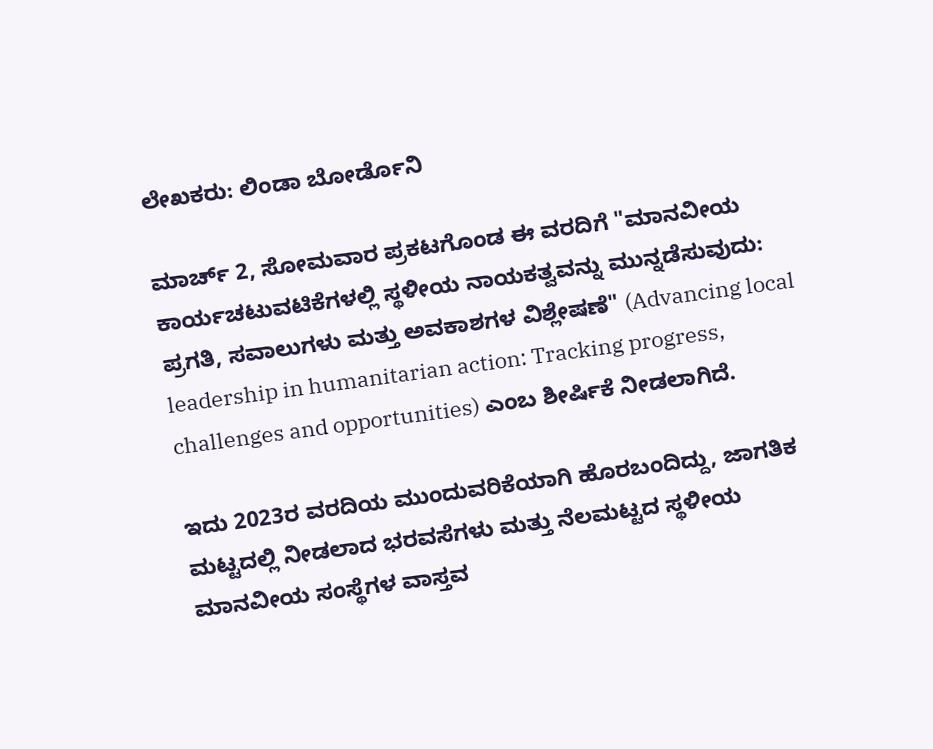ಲೇಖಕರು: ಲಿಂಡಾ ಬೋರ್ಡೊನಿ

ಮಾರ್ಚ್ 2, ಸೋಮವಾರ ಪ್ರಕಟಗೊಂಡ ಈ ವರದಿಗೆ "ಮಾನವೀಯ ಕಾರ್ಯಚಟುವಟಿಕೆಗಳಲ್ಲಿ ಸ್ಥಳೀಯ ನಾಯಕತ್ವವನ್ನು ಮುನ್ನಡೆಸುವುದು: ಪ್ರಗತಿ, ಸವಾಲುಗಳು ಮತ್ತು ಅವಕಾಶಗಳ ವಿಶ್ಲೇಷಣೆ" (Advancing local leadership in humanitarian action: Tracking progress, challenges and opportunities) ಎಂಬ ಶೀರ್ಷಿಕೆ ನೀಡಲಾಗಿದೆ.

ಇದು 2023ರ ವರದಿಯ ಮುಂದುವರಿಕೆಯಾಗಿ ಹೊರಬಂದಿದ್ದು, ಜಾಗತಿಕ ಮಟ್ಟದಲ್ಲಿ ನೀಡಲಾದ ಭರವಸೆಗಳು ಮತ್ತು ನೆಲಮಟ್ಟದ ಸ್ಥಳೀಯ ಮಾನವೀಯ ಸಂಸ್ಥೆಗಳ ವಾಸ್ತವ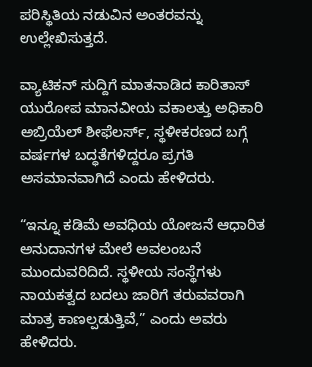ಪರಿಸ್ಥಿತಿಯ ನಡುವಿನ ಅಂತರವನ್ನು ಉಲ್ಲೇಖಿಸುತ್ತದೆ.

ವ್ಯಾಟಿಕನ್ ಸುದ್ದಿಗೆ ಮಾತನಾಡಿದ ಕಾರಿತಾಸ್ ಯುರೋಪ ಮಾನವೀಯ ವಕಾಲತ್ತು ಅಧಿಕಾರಿ ಅಬ್ರಿಯೆಲ್ ಶೀಫೆಲರ್ಸ್, ಸ್ಥಳೀಕರಣದ ಬಗ್ಗೆ ವರ್ಷಗಳ ಬದ್ಧತೆಗಳಿದ್ದರೂ ಪ್ರಗತಿ ಅಸಮಾನವಾಗಿದೆ ಎಂದು ಹೇಳಿದರು.

“ಇನ್ನೂ ಕಡಿಮೆ ಅವಧಿಯ ಯೋಜನೆ ಆಧಾರಿತ ಅನುದಾನಗಳ ಮೇಲೆ ಅವಲಂಬನೆ ಮುಂದುವರಿದಿದೆ. ಸ್ಥಳೀಯ ಸಂಸ್ಥೆಗಳು ನಾಯಕತ್ವದ ಬದಲು ಜಾರಿಗೆ ತರುವವರಾಗಿ ಮಾತ್ರ ಕಾಣಲ್ಪಡುತ್ತಿವೆ,” ಎಂದು ಅವರು ಹೇಳಿದರು.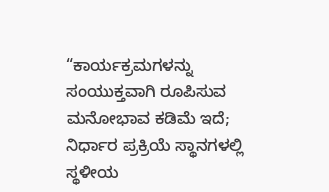“ಕಾರ್ಯಕ್ರಮಗಳನ್ನು ಸಂಯುಕ್ತವಾಗಿ ರೂಪಿಸುವ ಮನೋಭಾವ ಕಡಿಮೆ ಇದೆ; ನಿರ್ಧಾರ ಪ್ರಕ್ರಿಯೆ ಸ್ಥಾನಗಳಲ್ಲಿ ಸ್ಥಳೀಯ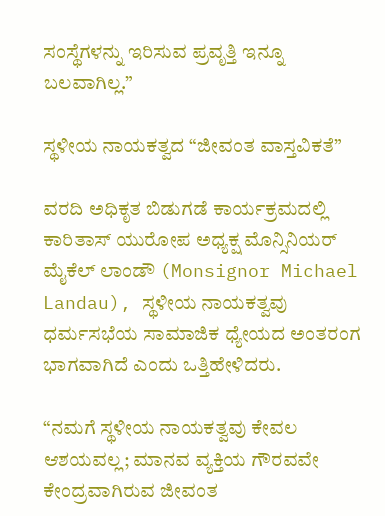ಸಂಸ್ಥೆಗಳನ್ನು ಇರಿಸುವ ಪ್ರವೃತ್ತಿ ಇನ್ನೂ ಬಲವಾಗಿಲ್ಲ.”

ಸ್ಥಳೀಯ ನಾಯಕತ್ವದ “ಜೀವಂತ ವಾಸ್ತವಿಕತೆ”

ವರದಿ ಅಧಿಕೃತ ಬಿಡುಗಡೆ ಕಾರ್ಯಕ್ರಮದಲ್ಲಿ ಕಾರಿತಾಸ್ ಯುರೋಪ ಅಧ್ಯಕ್ಷ ಮೊನ್ಸಿನಿಯರ್ ಮೈಕೆಲ್ ಲಾಂಡೌ (Monsignor Michael Landau), ಸ್ಥಳೀಯ ನಾಯಕತ್ವವು ಧರ್ಮಸಭೆಯ ಸಾಮಾಜಿಕ ಧ್ಯೇಯದ ಅಂತರಂಗ ಭಾಗವಾಗಿದೆ ಎಂದು ಒತ್ತಿಹೇಳಿದರು.

“ನಮಗೆ ಸ್ಥಳೀಯ ನಾಯಕತ್ವವು ಕೇವಲ ಆಶಯವಲ್ಲ; ಮಾನವ ವ್ಯಕ್ತಿಯ ಗೌರವವೇ ಕೇಂದ್ರವಾಗಿರುವ ಜೀವಂತ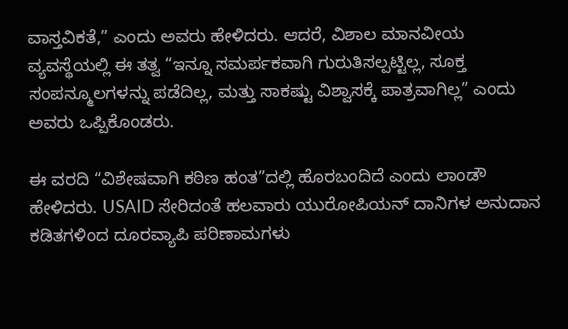ವಾಸ್ತವಿಕತೆ,” ಎಂದು ಅವರು ಹೇಳಿದರು. ಆದರೆ, ವಿಶಾಲ ಮಾನವೀಯ ವ್ಯವಸ್ಥೆಯಲ್ಲಿ ಈ ತತ್ವ “ಇನ್ನೂ ಸಮರ್ಪಕವಾಗಿ ಗುರುತಿಸಲ್ಪಟ್ಟಿಲ್ಲ, ಸೂಕ್ತ ಸಂಪನ್ಮೂಲಗಳನ್ನು ಪಡೆದಿಲ್ಲ, ಮತ್ತು ಸಾಕಷ್ಟು ವಿಶ್ವಾಸಕ್ಕೆ ಪಾತ್ರವಾಗಿಲ್ಲ” ಎಂದು ಅವರು ಒಪ್ಪಿಕೊಂಡರು.

ಈ ವರದಿ “ವಿಶೇಷವಾಗಿ ಕಠಿಣ ಹಂತ”ದಲ್ಲಿ ಹೊರಬಂದಿದೆ ಎಂದು ಲಾಂಡೌ ಹೇಳಿದರು. USAID ಸೇರಿದಂತೆ ಹಲವಾರು ಯುರೋಪಿಯನ್ ದಾನಿಗಳ ಅನುದಾನ ಕಡಿತಗಳಿಂದ ದೂರವ್ಯಾಪಿ ಪರಿಣಾಮಗಳು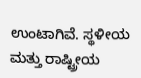ಉಂಟಾಗಿವೆ. ಸ್ಥಳೀಯ ಮತ್ತು ರಾಷ್ಟ್ರೀಯ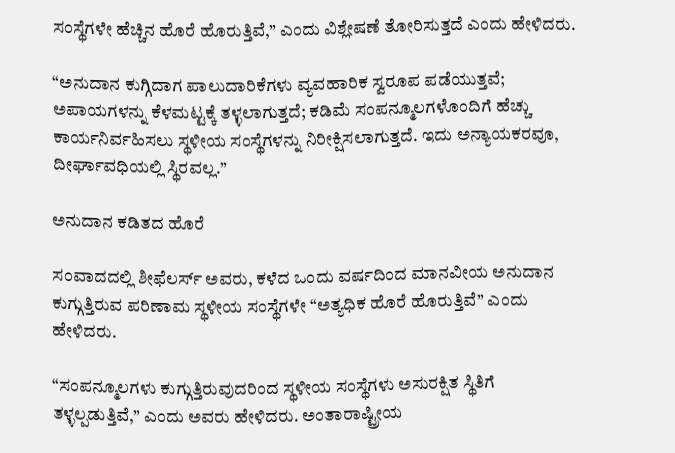ಸಂಸ್ಥೆಗಳೇ ಹೆಚ್ಚಿನ ಹೊರೆ ಹೊರುತ್ತಿವೆ,” ಎಂದು ವಿಶ್ಲೇಷಣೆ ತೋರಿಸುತ್ತದೆ ಎಂದು ಹೇಳಿದರು.

“ಅನುದಾನ ಕುಗ್ಗಿದಾಗ ಪಾಲುದಾರಿಕೆಗಳು ವ್ಯವಹಾರಿಕ ಸ್ವರೂಪ ಪಡೆಯುತ್ತವೆ; ಅಪಾಯಗಳನ್ನು ಕೆಳಮಟ್ಟಕ್ಕೆ ತಳ್ಳಲಾಗುತ್ತದೆ; ಕಡಿಮೆ ಸಂಪನ್ಮೂಲಗಳೊಂದಿಗೆ ಹೆಚ್ಚು ಕಾರ್ಯನಿರ್ವಹಿಸಲು ಸ್ಥಳೀಯ ಸಂಸ್ಥೆಗಳನ್ನು ನಿರೀಕ್ಷಿಸಲಾಗುತ್ತದೆ. ಇದು ಅನ್ಯಾಯಕರವೂ, ದೀರ್ಘಾವಧಿಯಲ್ಲಿ ಸ್ಥಿರವಲ್ಲ.”

ಅನುದಾನ ಕಡಿತದ ಹೊರೆ

ಸಂವಾದದಲ್ಲಿ ಶೀಫೆಲರ್ಸ್ ಅವರು, ಕಳೆದ ಒಂದು ವರ್ಷದಿಂದ ಮಾನವೀಯ ಅನುದಾನ ಕುಗ್ಗುತ್ತಿರುವ ಪರಿಣಾಮ ಸ್ಥಳೀಯ ಸಂಸ್ಥೆಗಳೇ “ಅತ್ಯಧಿಕ ಹೊರೆ ಹೊರುತ್ತಿವೆ” ಎಂದು ಹೇಳಿದರು.

“ಸಂಪನ್ಮೂಲಗಳು ಕುಗ್ಗುತ್ತಿರುವುದರಿಂದ ಸ್ಥಳೀಯ ಸಂಸ್ಥೆಗಳು ಅಸುರಕ್ಷಿತ ಸ್ಥಿತಿಗೆ ತಳ್ಳಲ್ಪಡುತ್ತಿವೆ,” ಎಂದು ಅವರು ಹೇಳಿದರು. ಅಂತಾರಾಷ್ಟ್ರೀಯ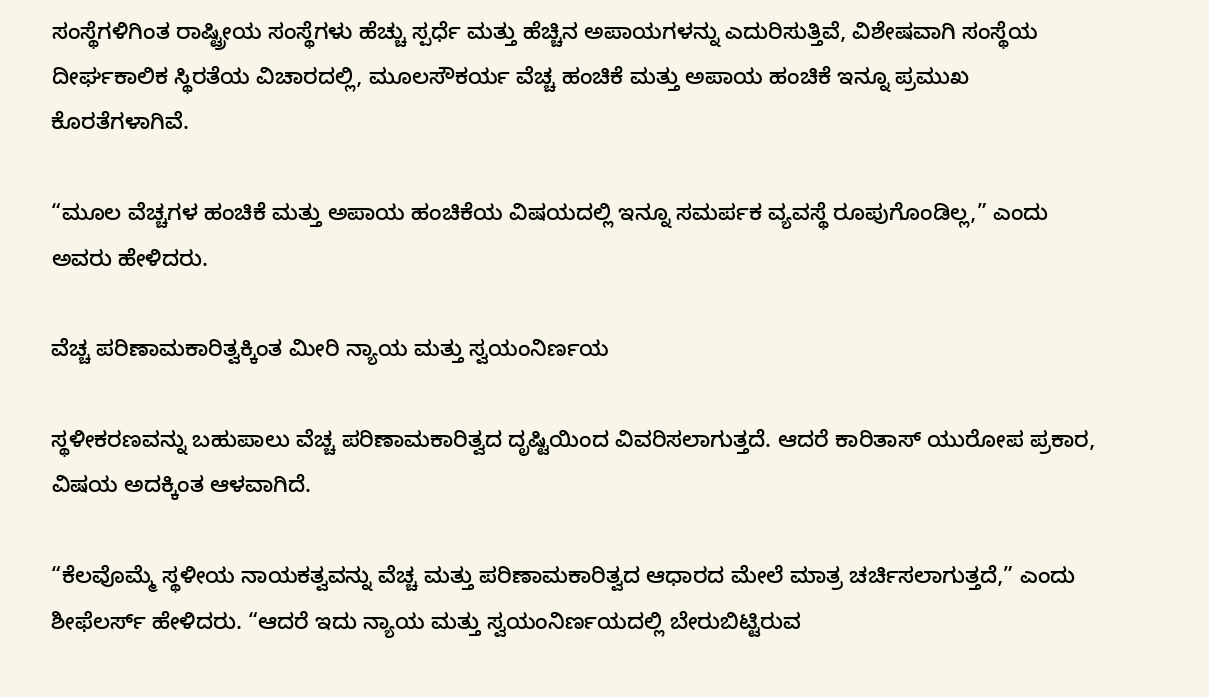ಸಂಸ್ಥೆಗಳಿಗಿಂತ ರಾಷ್ಟ್ರೀಯ ಸಂಸ್ಥೆಗಳು ಹೆಚ್ಚು ಸ್ಪರ್ಧೆ ಮತ್ತು ಹೆಚ್ಚಿನ ಅಪಾಯಗಳನ್ನು ಎದುರಿಸುತ್ತಿವೆ, ವಿಶೇಷವಾಗಿ ಸಂಸ್ಥೆಯ ದೀರ್ಘಕಾಲಿಕ ಸ್ಥಿರತೆಯ ವಿಚಾರದಲ್ಲಿ, ಮೂಲಸೌಕರ್ಯ ವೆಚ್ಚ ಹಂಚಿಕೆ ಮತ್ತು ಅಪಾಯ ಹಂಚಿಕೆ ಇನ್ನೂ ಪ್ರಮುಖ ಕೊರತೆಗಳಾಗಿವೆ.

“ಮೂಲ ವೆಚ್ಚಗಳ ಹಂಚಿಕೆ ಮತ್ತು ಅಪಾಯ ಹಂಚಿಕೆಯ ವಿಷಯದಲ್ಲಿ ಇನ್ನೂ ಸಮರ್ಪಕ ವ್ಯವಸ್ಥೆ ರೂಪುಗೊಂಡಿಲ್ಲ,” ಎಂದು ಅವರು ಹೇಳಿದರು.

ವೆಚ್ಚ ಪರಿಣಾಮಕಾರಿತ್ವಕ್ಕಿಂತ ಮೀರಿ ನ್ಯಾಯ ಮತ್ತು ಸ್ವಯಂನಿರ್ಣಯ

ಸ್ಥಳೀಕರಣವನ್ನು ಬಹುಪಾಲು ವೆಚ್ಚ ಪರಿಣಾಮಕಾರಿತ್ವದ ದೃಷ್ಟಿಯಿಂದ ವಿವರಿಸಲಾಗುತ್ತದೆ. ಆದರೆ ಕಾರಿತಾಸ್ ಯುರೋಪ ಪ್ರಕಾರ, ವಿಷಯ ಅದಕ್ಕಿಂತ ಆಳವಾಗಿದೆ.

“ಕೆಲವೊಮ್ಮೆ ಸ್ಥಳೀಯ ನಾಯಕತ್ವವನ್ನು ವೆಚ್ಚ ಮತ್ತು ಪರಿಣಾಮಕಾರಿತ್ವದ ಆಧಾರದ ಮೇಲೆ ಮಾತ್ರ ಚರ್ಚಿಸಲಾಗುತ್ತದೆ,” ಎಂದು ಶೀಫೆಲರ್ಸ್ ಹೇಳಿದರು. “ಆದರೆ ಇದು ನ್ಯಾಯ ಮತ್ತು ಸ್ವಯಂನಿರ್ಣಯದಲ್ಲಿ ಬೇರುಬಿಟ್ಟಿರುವ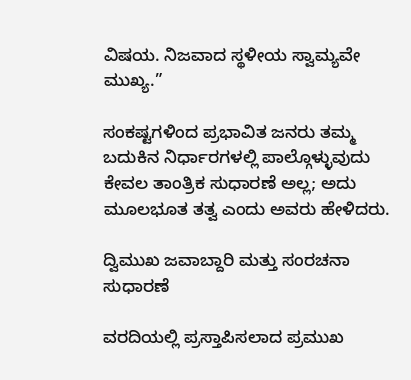ವಿಷಯ. ನಿಜವಾದ ಸ್ಥಳೀಯ ಸ್ವಾಮ್ಯವೇ ಮುಖ್ಯ.”

ಸಂಕಷ್ಟಗಳಿಂದ ಪ್ರಭಾವಿತ ಜನರು ತಮ್ಮ ಬದುಕಿನ ನಿರ್ಧಾರಗಳಲ್ಲಿ ಪಾಲ್ಗೊಳ್ಳುವುದು ಕೇವಲ ತಾಂತ್ರಿಕ ಸುಧಾರಣೆ ಅಲ್ಲ; ಅದು ಮೂಲಭೂತ ತತ್ವ ಎಂದು ಅವರು ಹೇಳಿದರು.

ದ್ವಿಮುಖ ಜವಾಬ್ದಾರಿ ಮತ್ತು ಸಂರಚನಾ ಸುಧಾರಣೆ

ವರದಿಯಲ್ಲಿ ಪ್ರಸ್ತಾಪಿಸಲಾದ ಪ್ರಮುಖ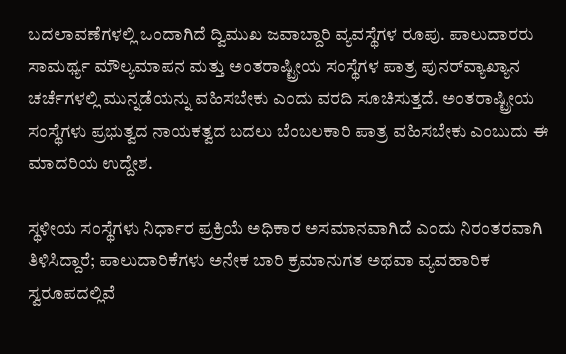ಬದಲಾವಣೆಗಳಲ್ಲಿ ಒಂದಾಗಿದೆ ದ್ವಿಮುಖ ಜವಾಬ್ದಾರಿ ವ್ಯವಸ್ಥೆಗಳ ರೂಪು. ಪಾಲುದಾರರು ಸಾಮರ್ಥ್ಯ ಮೌಲ್ಯಮಾಪನ ಮತ್ತು ಅಂತರಾಷ್ಟ್ರೀಯ ಸಂಸ್ಥೆಗಳ ಪಾತ್ರ ಪುನರ್‌ವ್ಯಾಖ್ಯಾನ ಚರ್ಚೆಗಳಲ್ಲಿ ಮುನ್ನಡೆಯನ್ನು ವಹಿಸಬೇಕು ಎಂದು ವರದಿ ಸೂಚಿಸುತ್ತದೆ. ಅಂತರಾಷ್ಟ್ರೀಯ ಸಂಸ್ಥೆಗಳು ಪ್ರಭುತ್ವದ ನಾಯಕತ್ವದ ಬದಲು ಬೆಂಬಲಕಾರಿ ಪಾತ್ರ ವಹಿಸಬೇಕು ಎಂಬುದು ಈ ಮಾದರಿಯ ಉದ್ದೇಶ.

ಸ್ಥಳೀಯ ಸಂಸ್ಥೆಗಳು ನಿರ್ಧಾರ ಪ್ರಕ್ರಿಯೆ ಅಧಿಕಾರ ಅಸಮಾನವಾಗಿದೆ ಎಂದು ನಿರಂತರವಾಗಿ ತಿಳಿಸಿದ್ದಾರೆ; ಪಾಲುದಾರಿಕೆಗಳು ಅನೇಕ ಬಾರಿ ಕ್ರಮಾನುಗತ ಅಥವಾ ವ್ಯವಹಾರಿಕ ಸ್ವರೂಪದಲ್ಲಿವೆ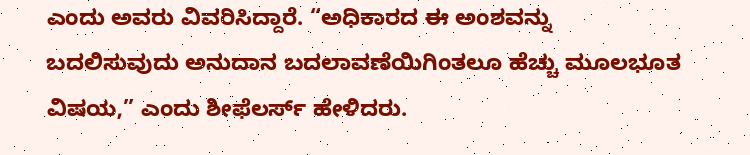ಎಂದು ಅವರು ವಿವರಿಸಿದ್ದಾರೆ. “ಅಧಿಕಾರದ ಈ ಅಂಶವನ್ನು ಬದಲಿಸುವುದು ಅನುದಾನ ಬದಲಾವಣೆಯಿಗಿಂತಲೂ ಹೆಚ್ಚು ಮೂಲಭೂತ ವಿಷಯ,” ಎಂದು ಶೀಫೆಲರ್ಸ್ ಹೇಳಿದರು.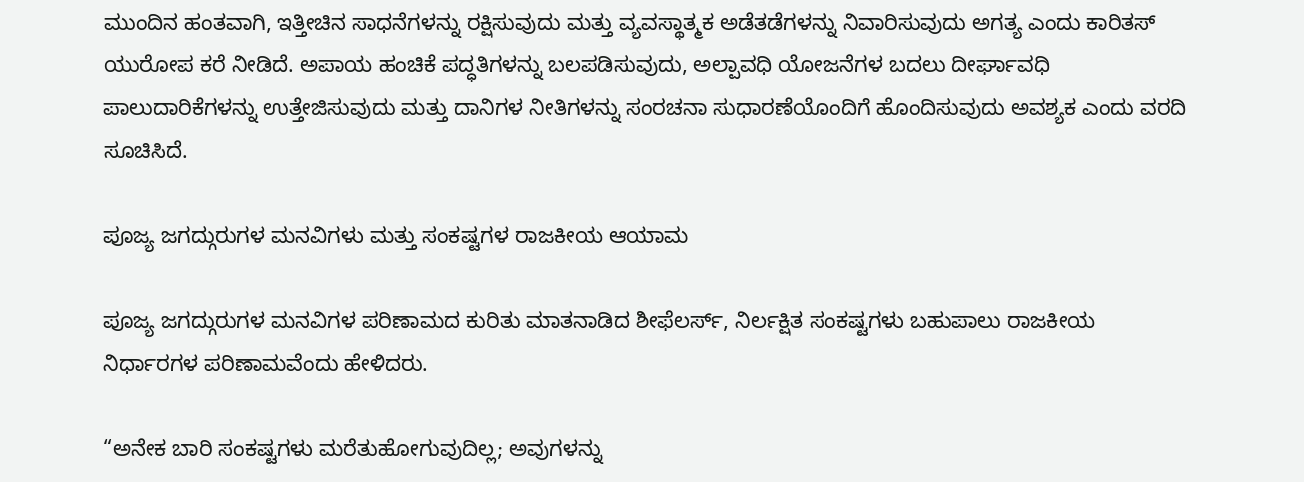ಮುಂದಿನ ಹಂತವಾಗಿ, ಇತ್ತೀಚಿನ ಸಾಧನೆಗಳನ್ನು ರಕ್ಷಿಸುವುದು ಮತ್ತು ವ್ಯವಸ್ಥಾತ್ಮಕ ಅಡೆತಡೆಗಳನ್ನು ನಿವಾರಿಸುವುದು ಅಗತ್ಯ ಎಂದು ಕಾರಿತಸ್ ಯುರೋಪ ಕರೆ ನೀಡಿದೆ. ಅಪಾಯ ಹಂಚಿಕೆ ಪದ್ಧತಿಗಳನ್ನು ಬಲಪಡಿಸುವುದು, ಅಲ್ಪಾವಧಿ ಯೋಜನೆಗಳ ಬದಲು ದೀರ್ಘಾವಧಿ ಪಾಲುದಾರಿಕೆಗಳನ್ನು ಉತ್ತೇಜಿಸುವುದು ಮತ್ತು ದಾನಿಗಳ ನೀತಿಗಳನ್ನು ಸಂರಚನಾ ಸುಧಾರಣೆಯೊಂದಿಗೆ ಹೊಂದಿಸುವುದು ಅವಶ್ಯಕ ಎಂದು ವರದಿ ಸೂಚಿಸಿದೆ.

ಪೂಜ್ಯ ಜಗದ್ಗುರುಗಳ ಮನವಿಗಳು ಮತ್ತು ಸಂಕಷ್ಟಗಳ ರಾಜಕೀಯ ಆಯಾಮ

ಪೂಜ್ಯ ಜಗದ್ಗುರುಗಳ ಮನವಿಗಳ ಪರಿಣಾಮದ ಕುರಿತು ಮಾತನಾಡಿದ ಶೀಫೆಲರ್ಸ್, ನಿರ್ಲಕ್ಷಿತ ಸಂಕಷ್ಟಗಳು ಬಹುಪಾಲು ರಾಜಕೀಯ ನಿರ್ಧಾರಗಳ ಪರಿಣಾಮವೆಂದು ಹೇಳಿದರು.

“ಅನೇಕ ಬಾರಿ ಸಂಕಷ್ಟಗಳು ಮರೆತುಹೋಗುವುದಿಲ್ಲ; ಅವುಗಳನ್ನು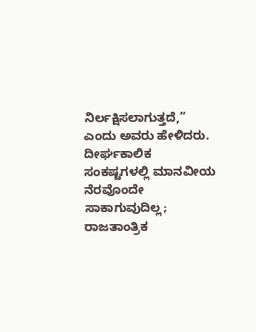ನಿರ್ಲಕ್ಷಿಸಲಾಗುತ್ತದೆ,” ಎಂದು ಅವರು ಹೇಳಿದರು. ದೀರ್ಘಕಾಲಿಕ ಸಂಕಷ್ಟಗಳಲ್ಲಿ ಮಾನವೀಯ ನೆರವೊಂದೇ ಸಾಕಾಗುವುದಿಲ್ಲ; ರಾಜತಾಂತ್ರಿಕ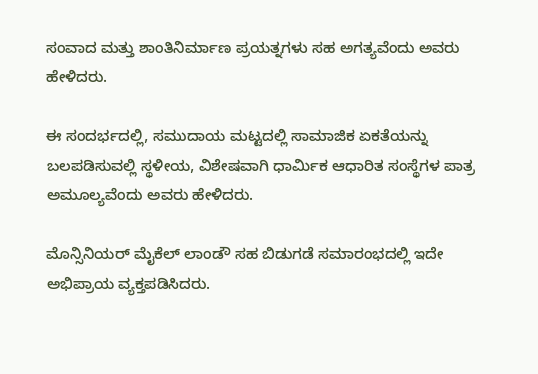ಸಂವಾದ ಮತ್ತು ಶಾಂತಿನಿರ್ಮಾಣ ಪ್ರಯತ್ನಗಳು ಸಹ ಅಗತ್ಯವೆಂದು ಅವರು ಹೇಳಿದರು.

ಈ ಸಂದರ್ಭದಲ್ಲಿ, ಸಮುದಾಯ ಮಟ್ಟದಲ್ಲಿ ಸಾಮಾಜಿಕ ಏಕತೆಯನ್ನು ಬಲಪಡಿಸುವಲ್ಲಿ ಸ್ಥಳೀಯ, ವಿಶೇಷವಾಗಿ ಧಾರ್ಮಿಕ ಆಧಾರಿತ ಸಂಸ್ಥೆಗಳ ಪಾತ್ರ ಅಮೂಲ್ಯವೆಂದು ಅವರು ಹೇಳಿದರು.

ಮೊನ್ಸಿನಿಯರ್ ಮೈಕೆಲ್ ಲಾಂಡೌ ಸಹ ಬಿಡುಗಡೆ ಸಮಾರಂಭದಲ್ಲಿ ಇದೇ ಅಭಿಪ್ರಾಯ ವ್ಯಕ್ತಪಡಿಸಿದರು.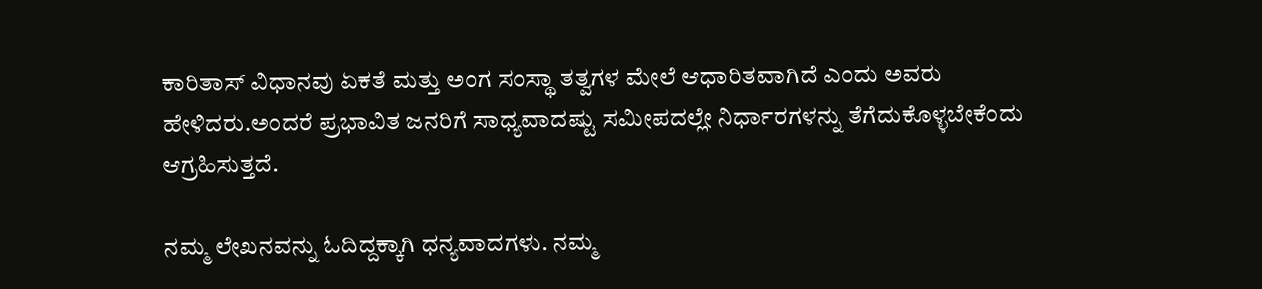ಕಾರಿತಾಸ್ ವಿಧಾನವು ಏಕತೆ ಮತ್ತು ಅಂಗ ಸಂಸ್ಥಾ ತತ್ವಗಳ ಮೇಲೆ ಆಧಾರಿತವಾಗಿದೆ ಎಂದು ಅವರು ಹೇಳಿದರು.ಅಂದರೆ ಪ್ರಭಾವಿತ ಜನರಿಗೆ ಸಾಧ್ಯವಾದಷ್ಟು ಸಮೀಪದಲ್ಲೇ ನಿರ್ಧಾರಗಳನ್ನು ತೆಗೆದುಕೊಳ್ಳಬೇಕೆಂದು ಆಗ್ರಹಿಸುತ್ತದೆ.

ನಮ್ಮ ಲೇಖನವನ್ನು ಓದಿದ್ದಕ್ಕಾಗಿ ಧನ್ಯವಾದಗಳು. ನಮ್ಮ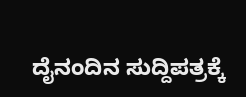ದೈನಂದಿನ ಸುದ್ದಿಪತ್ರಕ್ಕೆ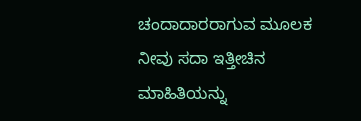ಚಂದಾದಾರರಾಗುವ ಮೂಲಕ ನೀವು ಸದಾ ಇತ್ತೀಚಿನ ಮಾಹಿತಿಯನ್ನು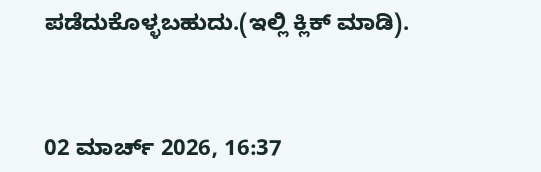ಪಡೆದುಕೊಳ್ಳಬಹುದು.(ಇಲ್ಲಿ ಕ್ಲಿಕ್ ಮಾಡಿ).



02 ಮಾರ್ಚ್ 2026, 16:37